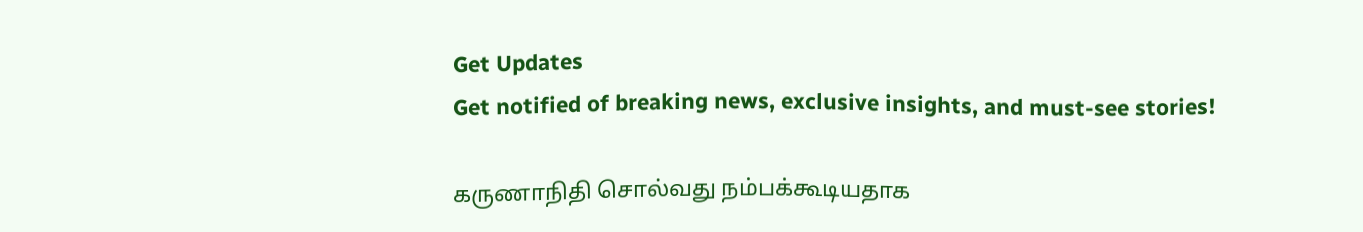Get Updates
Get notified of breaking news, exclusive insights, and must-see stories!

கருணாநிதி சொல்வது நம்பக்கூடியதாக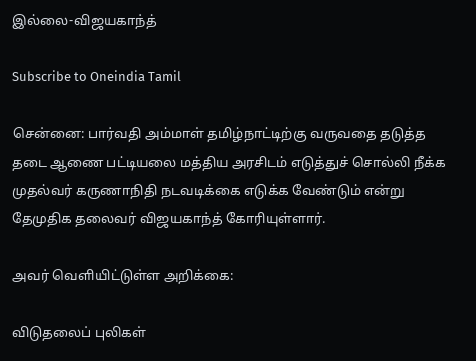இல்லை-விஜயகாந்த்

Subscribe to Oneindia Tamil

சென்னை: பார்வதி அம்மாள் தமிழ்நாட்டிற்கு வருவதை தடுத்த தடை ஆணை பட்டியலை மத்திய அரசிடம் எடுத்துச் சொல்லி நீக்க முதல்வர் கருணாநிதி நடவடிக்கை எடுக்க வேண்டும் என்று தேமுதிக தலைவர் விஜயகாந்த் கோரியுள்ளார்.

அவர் வெளியிட்டுள்ள அறிக்கை:

விடுதலைப் புலிகள்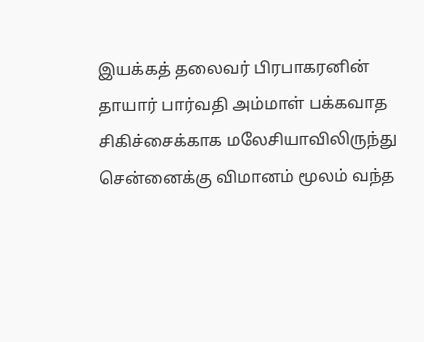இயக்கத் தலைவர் பிரபாகரனின் தாயார் பார்வதி அம்மாள் பக்கவாத சிகிச்சைக்காக மலேசியாவிலிருந்து சென்னைக்கு விமானம் மூலம் வந்த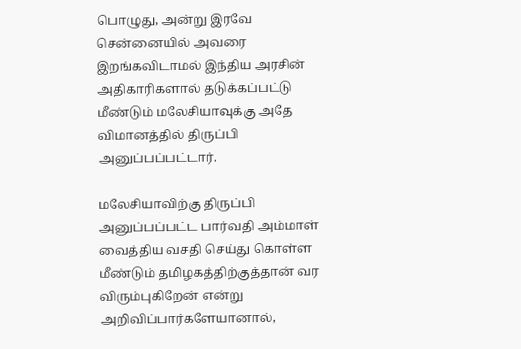பொழுது, அன்று இரவே சென்னையில் அவரை இறங்கவிடாமல் இந்திய அரசின் அதிகாரிகளால் தடுக்கப்பட்டு மீண்டும் மலேசியாவுக்கு அதே விமானத்தில் திருப்பி அனுப்பப்பட்டார்.

மலேசியாவிற்கு திருப்பி அனுப்பப்பட்ட பார்வதி அம்மாள் வைத்திய வசதி செய்து கொள்ள மீண்டும் தமிழகத்திற்குத்தான் வர விரும்புகிறேன் என்று அறிவிப்பார்களேயானால்,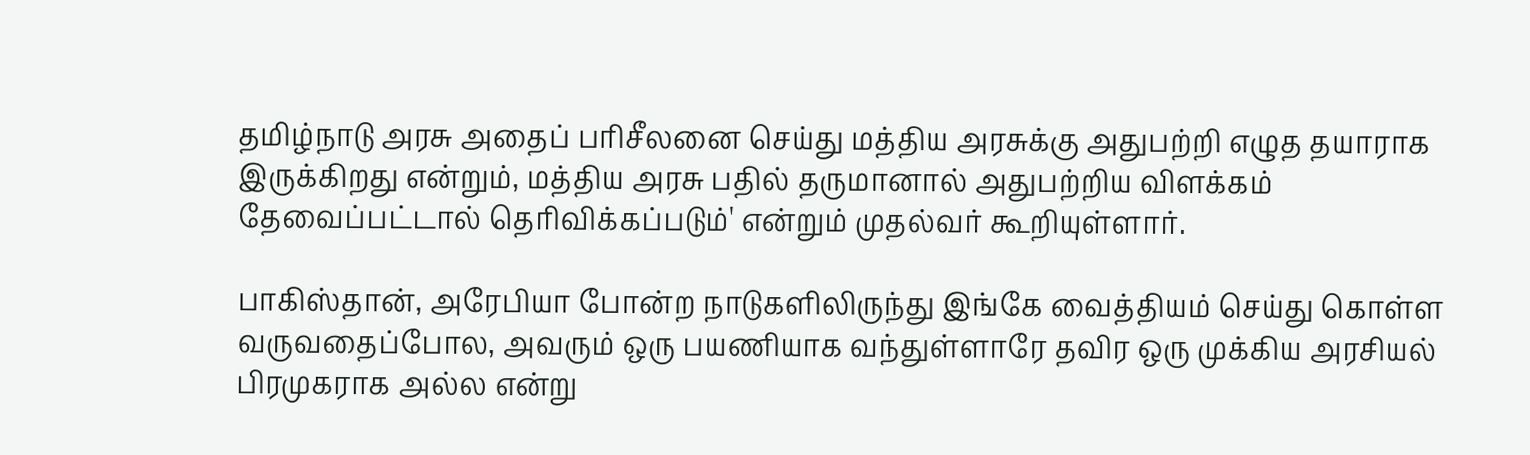தமிழ்நாடு அரசு அதைப் பரிசீலனை செய்து மத்திய அரசுக்கு அதுபற்றி எழுத தயாராக இருக்கிறது என்றும், மத்திய அரசு பதில் தருமானால் அதுபற்றிய விளக்கம் தேவைப்பட்டால் தெரிவிக்கப்படும்' என்றும் முதல்வர் கூறியுள்ளார்.

பாகிஸ்தான், அரேபியா போன்ற நாடுகளிலிருந்து இங்கே வைத்தியம் செய்து கொள்ள வருவதைப்போல, அவரும் ஒரு பயணியாக வந்துள்ளாரே தவிர ஒரு முக்கிய அரசியல் பிரமுகராக அல்ல என்று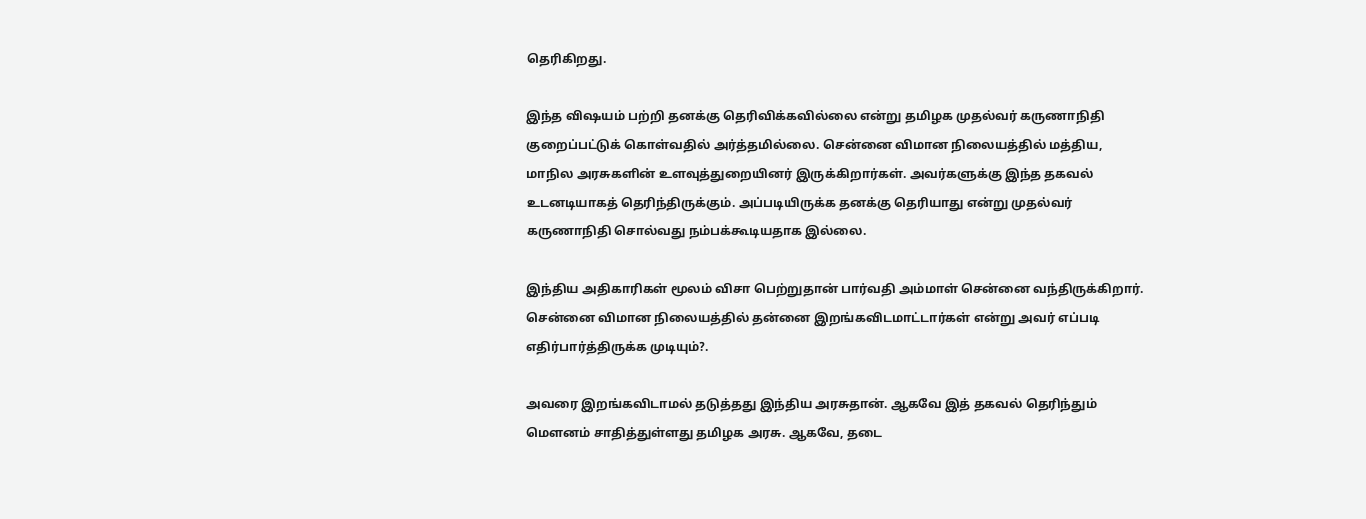தெரிகிறது.

இந்த விஷயம் பற்றி தனக்கு தெரிவிக்கவில்லை என்று தமிழக முதல்வர் கருணாநிதி குறைப்பட்டுக் கொள்வதில் அர்த்தமில்லை. சென்னை விமான நிலையத்தில் மத்திய, மாநில அரசுகளின் உளவுத்துறையினர் இருக்கிறார்கள். அவர்களுக்கு இந்த தகவல் உடனடியாகத் தெரிந்திருக்கும். அப்படியிருக்க தனக்கு தெரியாது என்று முதல்வர் கருணாநிதி சொல்வது நம்பக்கூடியதாக இல்லை.

இந்திய அதிகாரிகள் மூலம் விசா பெற்றுதான் பார்வதி அம்மாள் சென்னை வந்திருக்கிறார். சென்னை விமான நிலையத்தில் தன்னை இறங்கவிடமாட்டார்கள் என்று அவர் எப்படி எதிர்பார்த்திருக்க முடியும்?.

அவரை இறங்கவிடாமல் தடுத்தது இந்திய அரசுதான். ஆகவே இத் தகவல் தெரிந்தும் மெளனம் சாதித்துள்ளது தமிழக அரசு. ஆகவே, தடை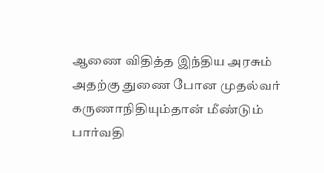ஆணை விதித்த இந்திய அரசும் அதற்கு துணை போன முதல்வர் கருணாநிதியும்தான் மீண்டும் பார்வதி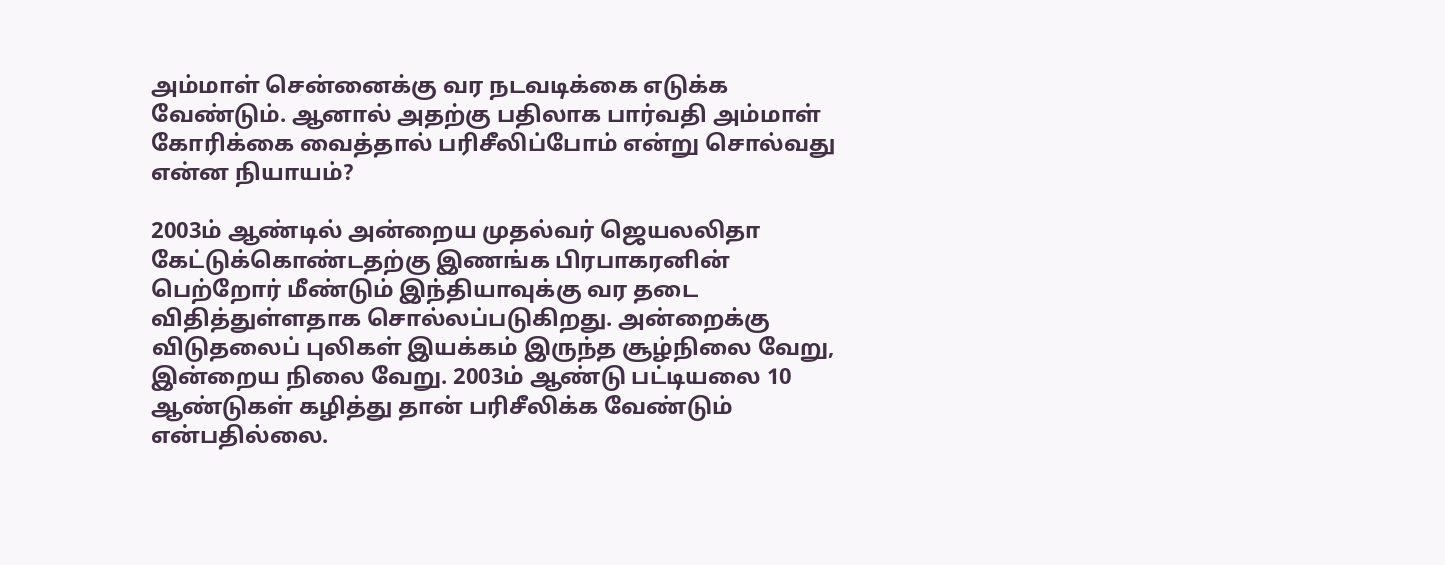அம்மாள் சென்னைக்கு வர நடவடிக்கை எடுக்க வேண்டும். ஆனால் அதற்கு பதிலாக பார்வதி அம்மாள் கோரிக்கை வைத்தால் பரிசீலிப்போம் என்று சொல்வது என்ன நியாயம்?

2003ம் ஆண்டில் அன்றைய முதல்வர் ஜெயலலிதா கேட்டுக்கொண்டதற்கு இணங்க பிரபாகரனின் பெற்றோர் மீண்டும் இந்தியாவுக்கு வர தடை விதித்துள்ளதாக சொல்லப்படுகிறது. அன்றைக்கு விடுதலைப் புலிகள் இயக்கம் இருந்த சூழ்நிலை வேறு, இன்றைய நிலை வேறு. 2003ம் ஆண்டு பட்டியலை 10 ஆண்டுகள் கழித்து தான் பரிசீலிக்க வேண்டும் என்பதில்லை.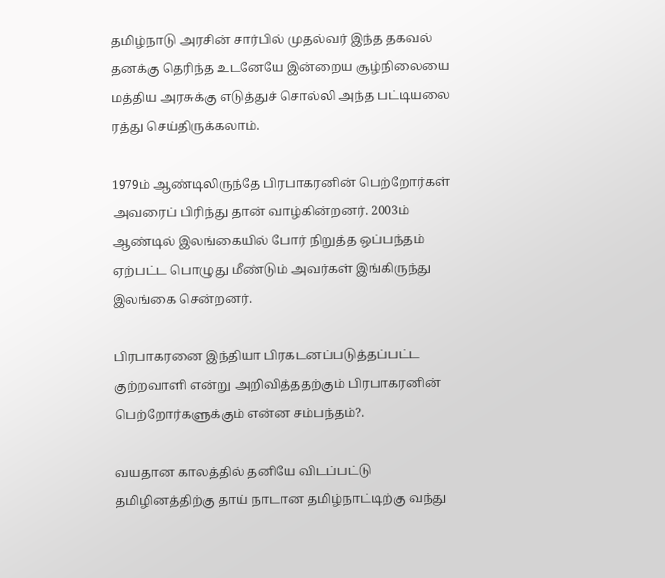தமிழ்நாடு அரசின் சார்பில் முதல்வர் இந்த தகவல் தனக்கு தெரிந்த உடனேயே இன்றைய சூழ்நிலையை மத்திய அரசுக்கு எடுத்துச் சொல்லி அந்த பட்டியலை ரத்து செய்திருக்கலாம்.

1979ம் ஆண்டிலிருந்தே பிரபாகரனின் பெற்றோர்கள் அவரைப் பிரிந்து தான் வாழ்கின்றனர். 2003ம் ஆண்டில் இலங்கையில் போர் நிறுத்த ஒப்பந்தம் ஏற்பட்ட பொழுது மீண்டும் அவர்கள் இங்கிருந்து இலங்கை சென்றனர்.

பிரபாகரனை இந்தியா பிரகடனப்படுத்தப்பட்ட குற்றவாளி என்று அறிவித்ததற்கும் பிரபாகரனின் பெற்றோர்களுக்கும் என்ன சம்பந்தம்?.

வயதான காலத்தில் தனியே விடப்பட்டு தமிழினத்திற்கு தாய் நாடான தமிழ்நாட்டிற்கு வந்து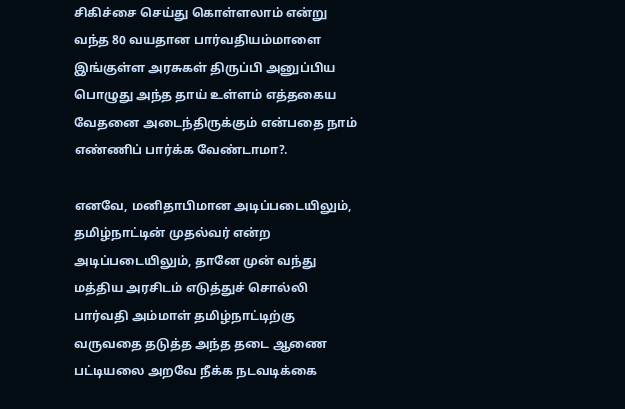சிகிச்சை செய்து கொள்ளலாம் என்று வந்த 80 வயதான பார்வதியம்மாளை இங்குள்ள அரசுகள் திருப்பி அனுப்பிய பொழுது அந்த தாய் உள்ளம் எத்தகைய வேதனை அடைந்திருக்கும் என்பதை நாம் எண்ணிப் பார்க்க வேண்டாமா?.

எனவே, மனிதாபிமான அடிப்படையிலும், தமிழ்நாட்டின் முதல்வர் என்ற அடிப்படையிலும், தானே முன் வந்து மத்திய அரசிடம் எடுத்துச் சொல்லி பார்வதி அம்மாள் தமிழ்நாட்டிற்கு வருவதை தடுத்த அந்த தடை ஆணை பட்டியலை அறவே நீக்க நடவடிக்கை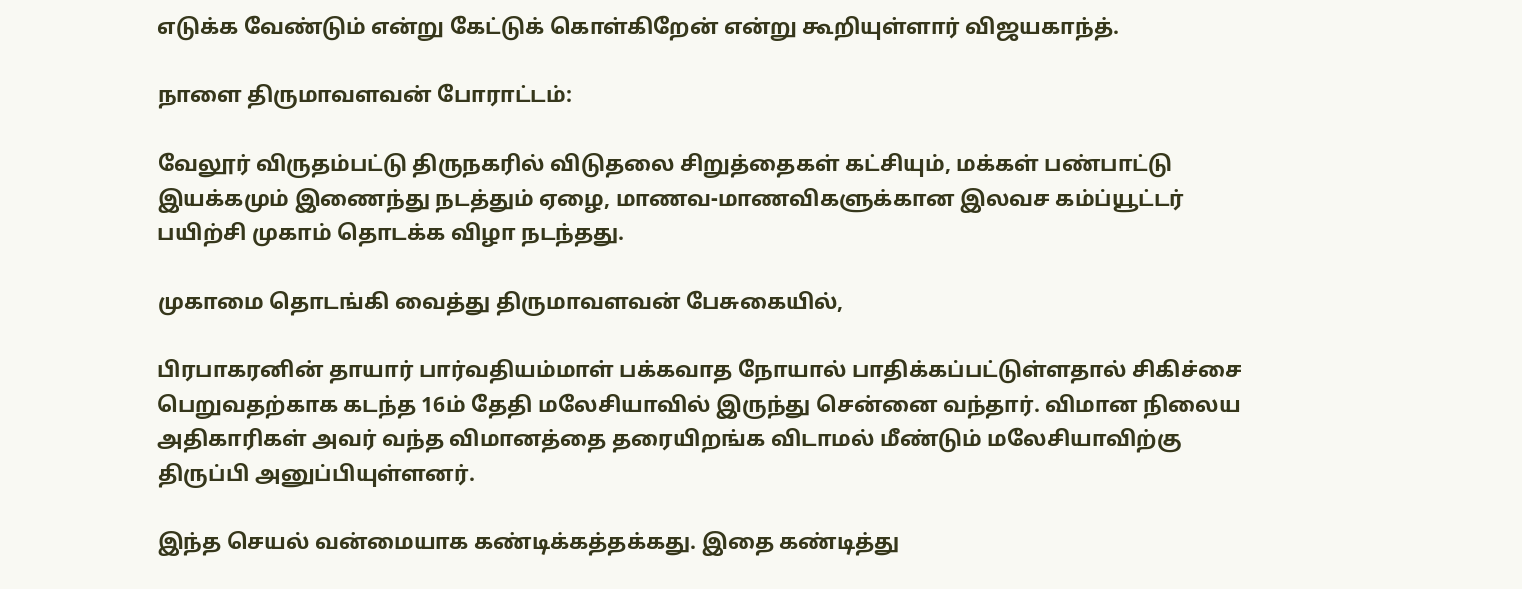எடுக்க வேண்டும் என்று கேட்டுக் கொள்கிறேன் என்று கூறியுள்ளார் விஜயகாந்த்.

நாளை திருமாவளவன் போராட்டம்:

வேலூர் விருதம்பட்டு திருநகரில் விடுதலை சிறுத்தைகள் கட்சியும், மக்கள் பண்பாட்டு இயக்கமும் இணைந்து நடத்தும் ஏழை, மாணவ-மாணவிகளுக்கான இலவச கம்ப்யூட்டர் பயிற்சி முகாம் தொடக்க விழா நடந்தது.

முகாமை தொடங்கி வைத்து திருமாவளவன் பேசுகையில்,

பிரபாகரனின் தாயார் பார்வதியம்மாள் பக்கவாத நோயால் பாதிக்கப்பட்டுள்ளதால் சிகிச்சை பெறுவதற்காக கடந்த 16ம் தேதி மலேசியாவில் இருந்து சென்னை வந்தார். விமான நிலைய அதிகாரிகள் அவர் வந்த விமானத்தை தரையிறங்க விடாமல் மீண்டும் மலேசியாவிற்கு திருப்பி அனுப்பியுள்ளனர்.

இந்த செயல் வன்மையாக கண்டிக்கத்தக்கது. இதை கண்டித்து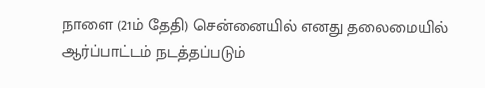நாளை (21ம் தேதி) சென்னையில் எனது தலைமையில் ஆர்ப்பாட்டம் நடத்தப்படும்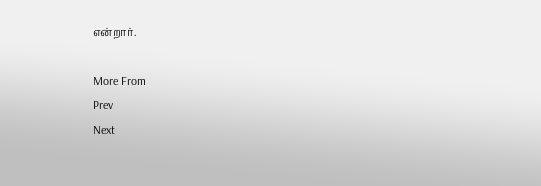என்றார்.

More From
Prev
Next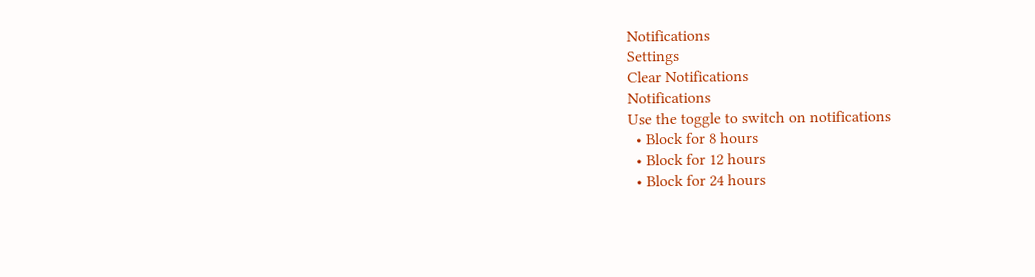Notifications
Settings
Clear Notifications
Notifications
Use the toggle to switch on notifications
  • Block for 8 hours
  • Block for 12 hours
  • Block for 24 hours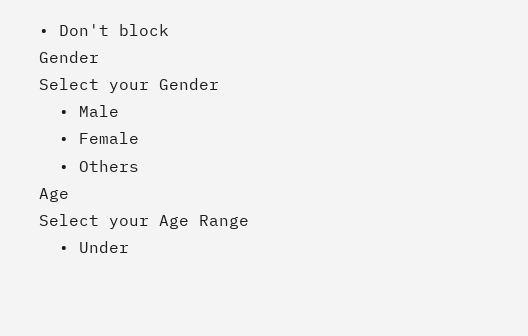• Don't block
Gender
Select your Gender
  • Male
  • Female
  • Others
Age
Select your Age Range
  • Under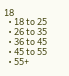18
  • 18 to 25
  • 26 to 35
  • 36 to 45
  • 45 to 55
  • 55+